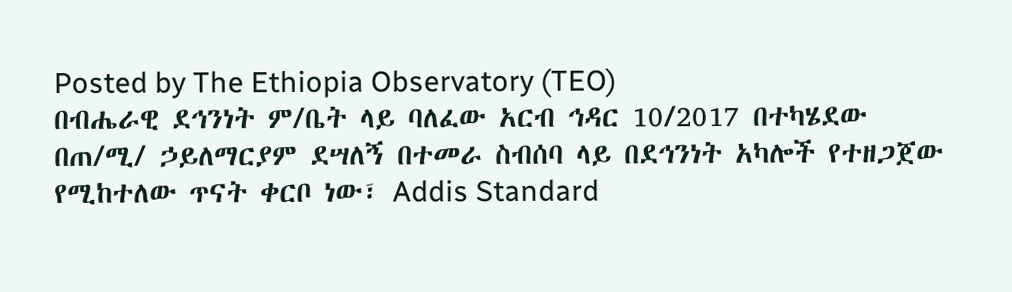Posted by The Ethiopia Observatory (TEO)
በብሔራዊ ደኅንነት ም/ቤት ላይ ባለፈው አርብ ኅዳር 10/2017 በተካሄደው በጠ/ሚ/ ኃይለማርያም ደሣለኝ በተመራ ስብሰባ ላይ በደኅንነት አካሎች የተዘጋጀው የሚከተለው ጥናት ቀርቦ ነው፣ Addis Standard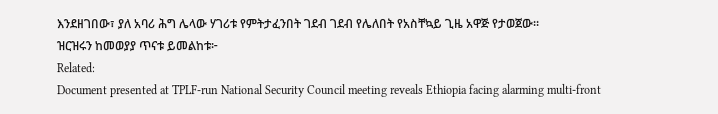እንደዘገበው፣ ያለ አባሪ ሕግ ሌላው ሃገሪቱ የምትታፈንበት ገደብ ገደብ የሌለበት የአስቸኳይ ጊዜ አዋጅ የታወጀው።
ዝርዝሩን ከመወያያ ጥናቱ ይመልከቱ፦
Related:
Document presented at TPLF-run National Security Council meeting reveals Ethiopia facing alarming multi-front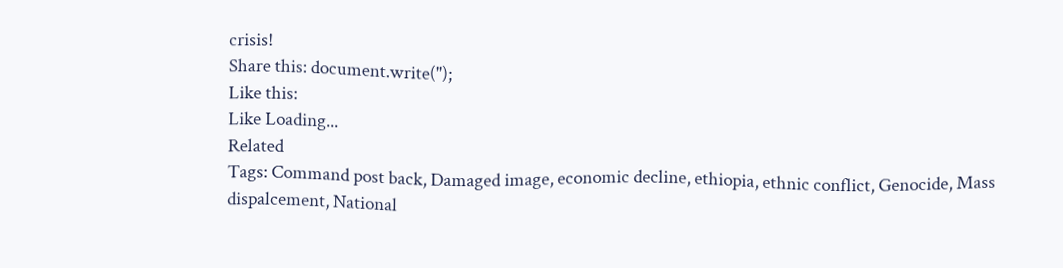crisis!
Share this: document.write('');
Like this:
Like Loading...
Related
Tags: Command post back, Damaged image, economic decline, ethiopia, ethnic conflict, Genocide, Mass dispalcement, National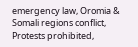emergency law, Oromia & Somali regions conflict, Protests prohibited,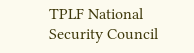TPLF National Security Council